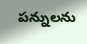పన్నులను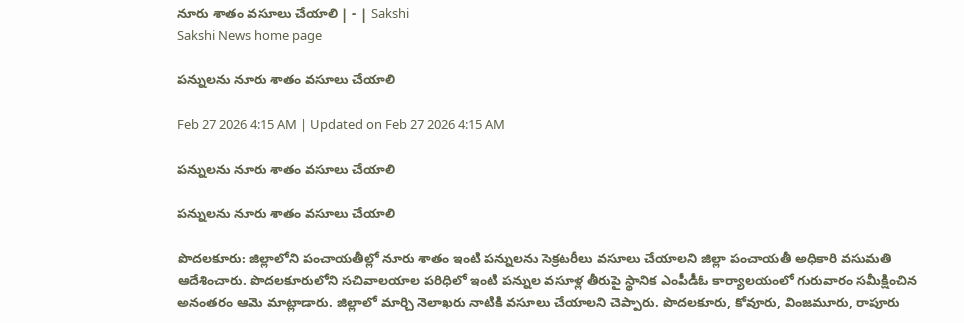నూరు శాతం వసూలు చేయాలి | - | Sakshi
Sakshi News home page

పన్నులను నూరు శాతం వసూలు చేయాలి

Feb 27 2026 4:15 AM | Updated on Feb 27 2026 4:15 AM

పన్నులను నూరు శాతం వసూలు చేయాలి

పన్నులను నూరు శాతం వసూలు చేయాలి

పొదలకూరు: జిల్లాలోని పంచాయతీల్లో నూరు శాతం ఇంటి పన్నులను సెక్రటరీలు వసూలు చేయాలని జిల్లా పంచాయతీ అధికారి వసుమతి ఆదేశించారు. పొదలకూరులోని సచివాలయాల పరిధిలో ఇంటి పన్నుల వసూళ్ల తీరుపై స్థానిక ఎంపీడీఓ కార్యాలయంలో గురువారం సమీక్షించిన అనంతరం ఆమె మాట్లాడారు. జిల్లాలో మార్చి నెలాఖరు నాటికి వసూలు చేయాలని చెప్పారు. పొదలకూరు, కోవూరు, వింజమూరు, రాపూరు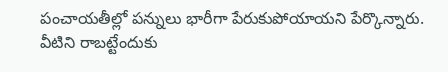పంచాయతీల్లో పన్నులు భారీగా పేరుకుపోయాయని పేర్కొన్నారు. వీటిని రాబట్టేందుకు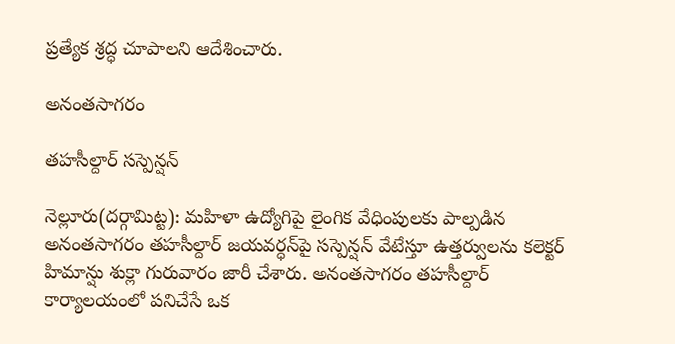ప్రత్యేక శ్రద్ధ చూపాలని ఆదేశించారు.

అనంతసాగరం

తహసీల్దార్‌ సస్పెన్షన్‌

నెల్లూరు(దర్గామిట్ట): మహిళా ఉద్యోగిపై లైంగిక వేధింపులకు పాల్పడిన అనంతసాగరం తహసీల్దార్‌ జయవర్ధన్‌పై సస్పెన్షన్‌ వేటేస్తూ ఉత్తర్వులను కలెక్టర్‌ హిమాన్షు శుక్లా గురువారం జారీ చేశారు. అనంతసాగరం తహసీల్దార్‌ కార్యాలయంలో పనిచేసే ఒక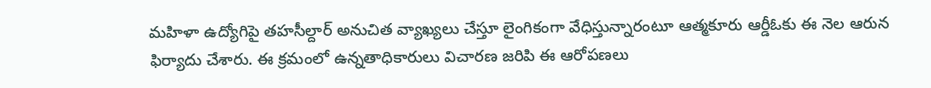మహిళా ఉద్యోగిపై తహసీల్దార్‌ అనుచిత వ్యాఖ్యలు చేస్తూ లైంగికంగా వేధిస్తున్నారంటూ ఆత్మకూరు ఆర్డీఓకు ఈ నెల ఆరున ఫిర్యాదు చేశారు. ఈ క్రమంలో ఉన్నతాధికారులు విచారణ జరిపి ఈ ఆరోపణలు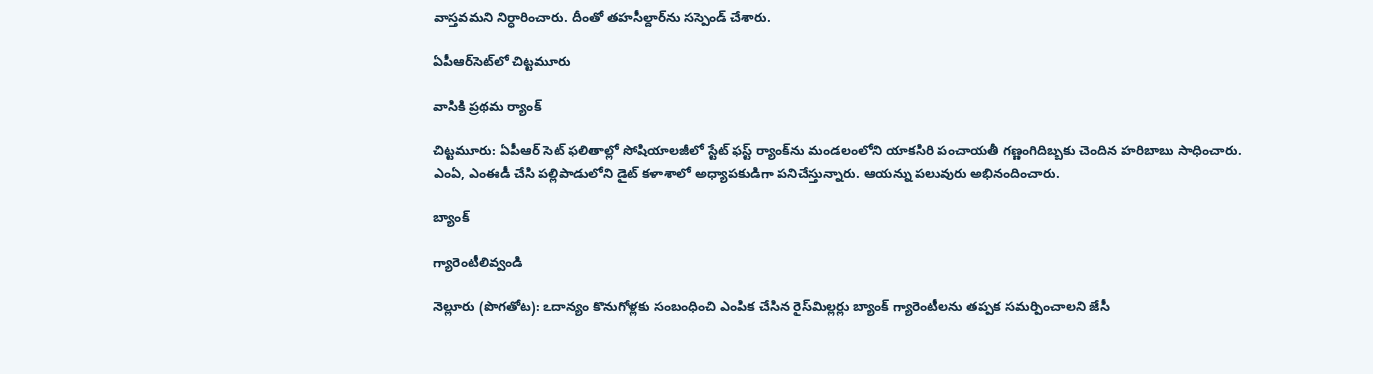వాస్తవమని నిర్ధారించారు. దీంతో తహసీల్దార్‌ను సస్పెండ్‌ చేశారు.

ఏపీఆర్‌సెట్‌లో చిట్టమూరు

వాసికి ప్రథమ ర్యాంక్‌

చిట్టమూరు: ఏపీఆర్‌ సెట్‌ ఫలితాల్లో సోషియాలజీలో స్టేట్‌ ఫస్ట్‌ ర్యాంక్‌ను మండలంలోని యాకసిరి పంచాయతీ గణ్ణంగిదిబ్బకు చెందిన హరిబాబు సాధించారు. ఎంఏ, ఎంఈడీ చేసి పల్లిపాడులోని డైట్‌ కళాశాలో అధ్యాపకుడిగా పనిచేస్తున్నారు. ఆయన్ను పలువురు అభినందించారు.

బ్యాంక్‌

గ్యారెంటీలివ్వండి

నెల్లూరు (పొగతోట): ఽదాన్యం కొనుగోళ్లకు సంబంధించి ఎంపిక చేసిన రైస్‌మిల్లర్లు బ్యాంక్‌ గ్యారెంటీలను తప్పక సమర్పించాలని జేసీ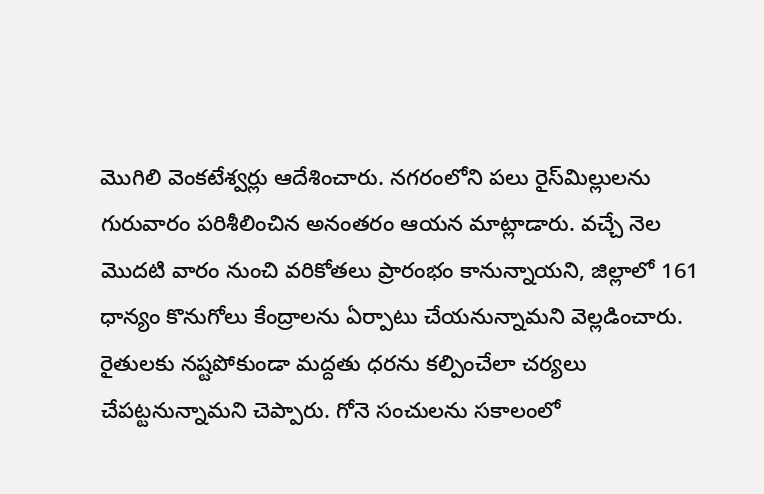మొగిలి వెంకటేశ్వర్లు ఆదేశించారు. నగరంలోని పలు రైస్‌మిల్లులను గురువారం పరిశీలించిన అనంతరం ఆయన మాట్లాడారు. వచ్చే నెల మొదటి వారం నుంచి వరికోతలు ప్రారంభం కానున్నాయని, జిల్లాలో 161 ధాన్యం కొనుగోలు కేంద్రాలను ఏర్పాటు చేయనున్నామని వెల్లడించారు. రైతులకు నష్టపోకుండా మద్దతు ధరను కల్పించేలా చర్యలు చేపట్టనున్నామని చెప్పారు. గోనె సంచులను సకాలంలో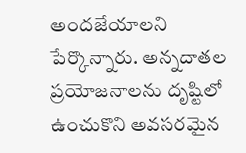అందజేయాలని పేర్కొన్నారు. అన్నదాతల ప్రయోజనాలను దృష్టిలో ఉంచుకొని అవసరమైన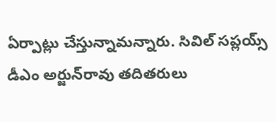ఏర్పాట్లు చేస్తున్నామన్నారు. సివిల్‌ సప్లయ్స్‌ డీఎం అర్జున్‌రావు తదితరులు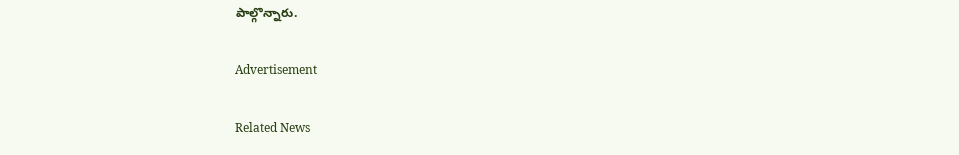పాల్గొన్నారు.

Advertisement

Related News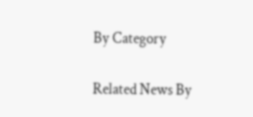By Category

Related News By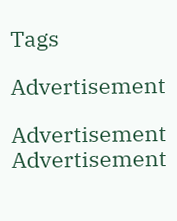Tags

Advertisement

Advertisement
Advertisement